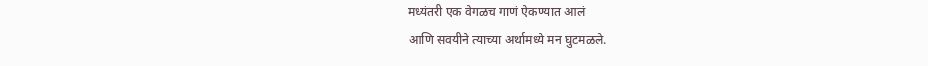मध्यंतरी एक वेगळच गाणं ऐकण्यात आलं
आणि सवयीने त्याच्या अर्थामध्ये मन घुटमळले.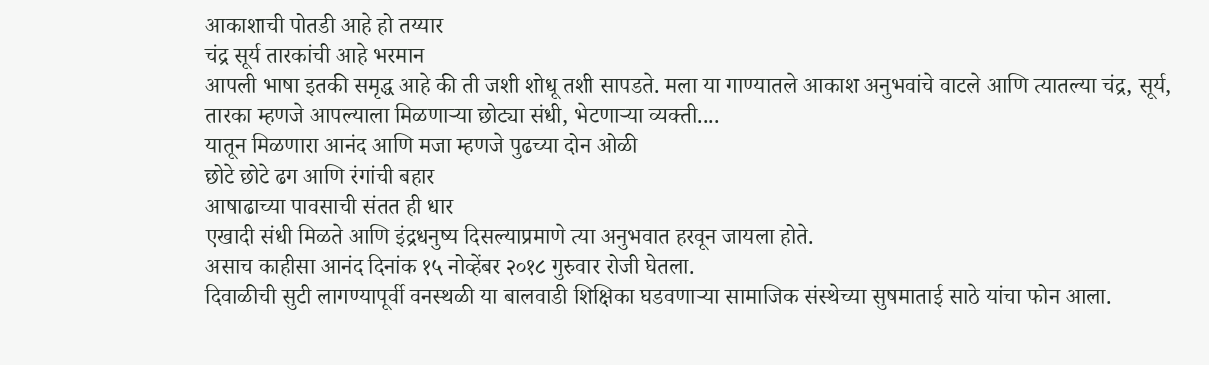आकाशाची पोतडी आहे हो तय्यार
चंद्र सूर्य तारकांची आहे भरमान
आपली भाषा इतकी समृद्ध आहे की ती जशी शोधू तशी सापडते. मला या गाण्यातले आकाश अनुभवांचे वाटले आणि त्यातल्या चंद्र, सूर्य, तारका म्हणजे आपल्याला मिळणाऱ्या छोट्या संधी, भेटणाऱ्या व्यक्ती....
यातून मिळणारा आनंद आणि मजा म्हणजे पुढच्या दोन ओळी
छोटे छोटे ढग आणि रंगांची बहार
आषाढाच्या पावसाची संतत ही धार
एखादी संधी मिळते आणि इंद्रधनुष्य दिसल्याप्रमाणे त्या अनुभवात हरवून जायला होते.
असाच काहीसा आनंद दिनांक १५ नोव्हेंबर २०१८ गुरुवार रोजी घेतला.
दिवाळीची सुटी लागण्यापूर्वी वनस्थळी या बालवाडी शिक्षिका घडवणाऱ्या सामाजिक संस्थेच्या सुषमाताई साठे यांचा फोन आला.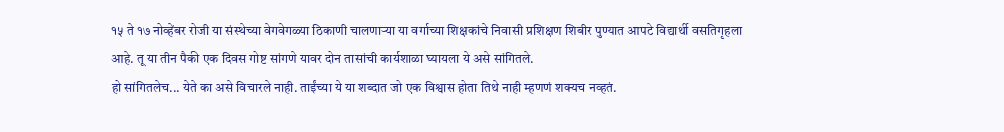१५ ते १७ नोव्हेंबर रोजी या संस्थेच्या वेगवेगळ्या ठिकाणी चालणाऱ्या या वर्गाच्या शिक्षकांचे निवासी प्रशिक्षण शिबीर पुण्यात आपटे विद्यार्थी वसतिगृहला आहे. तू या तीन पैकी एक दिवस गोष्ट सांगणे यावर दोन तासांची कार्यशाळा घ्यायला ये असे सांगितले.
हो सांगितलेच... येते का असे विचारले नाही. ताईंच्या ये या शब्दात जो एक विश्वास होता तिथे नाही म्हणणं शक्यच नव्हतं.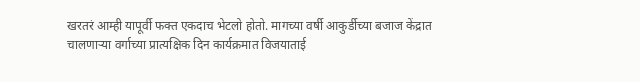खरतरं आम्ही यापूर्वी फक्त एकदाच भेटलो होतो. मागच्या वर्षी आकुर्डीच्या बजाज केंद्रात चालणाऱ्या वर्गाच्या प्रात्यक्षिक दिन कार्यक्रमात विजयाताई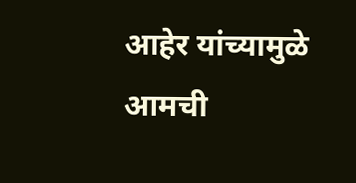आहेर यांच्यामुळे आमची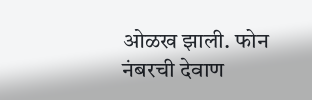ओळख झाली. फोन नंबरची देवाण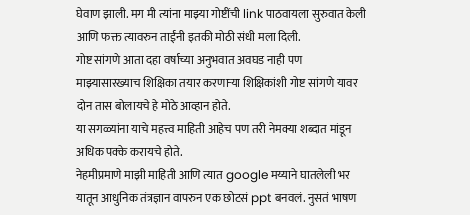घेवाण झाली. मग मी त्यांना माझ्या गोष्टींची link पाठवायला सुरुवात केली आणि फक्त त्यावरुन ताईंनी इतकी मोठी संधी मला दिली.
गोष्ट सांगणे आता दहा वर्षाच्या अनुभवात अवघड नाही पण माझ्यासारख्याच शिक्षिका तयार करणाऱ्या शिक्षिकांशी गोष्ट सांगणे यावर दोन तास बोलायचे हे मोठे आव्हान होते.
या सगळ्यांना याचे महत्त्व माहिती आहेच पण तरी नेमक्या शब्दात मांडून अधिक पक्के करायचे होते.
नेहमीप्रमाणे माझी माहिती आणि त्यात google मय्याने घातलेली भर यातून आधुनिक तंत्रज्ञान वापरुन एक छोटसं ppt बनवलं. नुसतं भाषण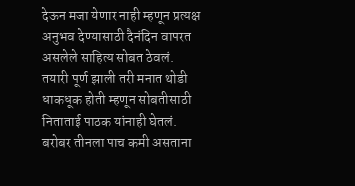देऊन मजा येणार नाही म्हणून प्रत्यक्ष अनुभव देण्यासाठी दैनंदिन वापरत असलेले साहित्य सोबत ठेवलं.
तयारी पूर्ण झाली तरी मनात थोडी धाकधूक होती म्हणून सोबतीसाठी निताताई पाठक यांनाही घेतलं.
बरोबर तीनला पाच कमी असताना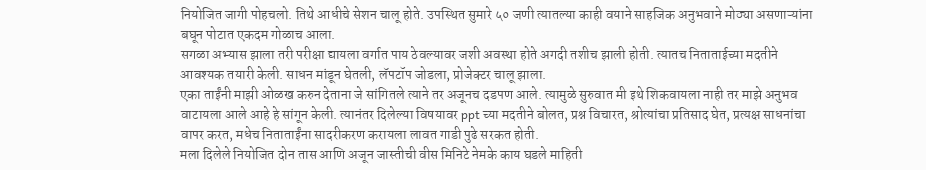नियोजित जागी पोहचलो. तिथे आधीचे सेशन चालू होते. उपस्थित सुमारे ५० जणी त्यातल्या काही वयाने साहजिक अनुभवाने मोठ्या असणाऱ्यांना बघून पोटात एकदम गोळाच आला.
सगळा अभ्यास झाला तरी परीक्षा द्यायला वर्गात पाय ठेवल्यावर जशी अवस्था होते अगदी तशीच झाली होती. त्यातच निताताईच्या मदतीने आवश्यक तयारी केली. साधन मांडून घेतली, लॅपटॉप जोडला, प्रोजेक्टर चालू झाला.
एका ताईंनी माझी ओळख करुन देताना जे सांगितले त्याने तर अजूनच दडपण आले. त्यामुळे सुरुवात मी इथे शिकवायला नाही तर माझे अनुभव वाटायला आले आहे हे सांगून केली. त्यानंतर दिलेल्या विषयावर ppt च्या मदतीने बोलत, प्रश्न विचारत, श्रोत्यांचा प्रतिसाद घेत, प्रत्यक्ष साधनांचा वापर करत, मधेच निताताईंना सादरीकरण करायला लावत गाडी पुढे सरकत होती.
मला दिलेले नियोजित दोन तास आणि अजून जास्तीची वीस मिनिटे नेमके काय घडले माहिती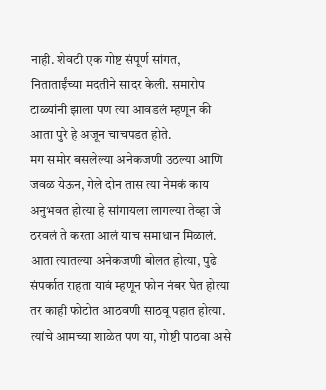नाही. शेवटी एक गोष्ट संपूर्ण सांगत, निताताईंच्या मदतीने सादर केली. समारोप टाळ्यांनी झाला पण त्या आवडलं म्हणून की आता पुरे हे अजून चाचपडत होते.
मग समोर बसलेल्या अनेकजणी उठल्या आणि जवळ येऊन, गेले दोन तास त्या नेमकं काय अनुभवत होत्या हे सांगायला लागल्या तेव्हा जे ठरवलं ते करता आलं याच समाधान मिळालं. आता त्यातल्या अनेकजणी बोलत होत्या, पुढे संपर्कात राहता यावं म्हणून फोन नंबर घेत होत्या तर काही फोटोत आठवणी साठवू पहात होत्या. त्यांचे आमच्या शाळेत पण या, गोष्टी पाठवा असे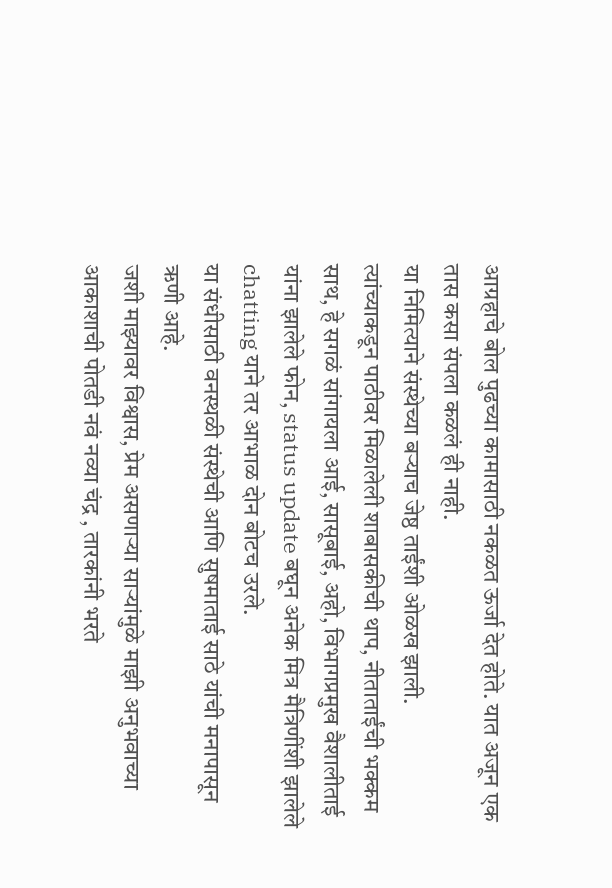आग्रहाचे बोल पुढच्या कामासाठी नकळत ऊर्जा देत होते. यात अजून एक तास कसा संपला कळलं ही नाही.
या निमित्याने संस्थेच्या बऱ्याच जेष्ठ ताईंशी ओळख झाली.
त्यांच्याकडून पाठीवर मिळालेली शाबासकीची थाप, नीताताईंची भक्कम साथ, हे सगळं सांगायला आई, सासूबाई, अहो, विभागप्रमुख वैशालीताई यांना झालेले फोन, status update बघून अनेक मित्र मैत्रिणींशी झालेले chatting याने तर आभाळ दोन बोटच उरले.
या संधीसाठी वनस्थळी संस्थेची आणि सुषमाताई साठे यांची मनापासून ऋणी आहे.
जशी माझ्यावर विश्वास, प्रेम असणाऱ्या साऱ्यांमुळे माझी अनुभवाच्या आकाशाची पोतडी नवं नव्या चंद्र , तारकांनी भरते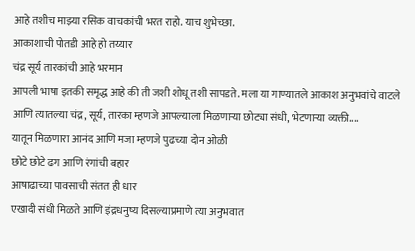आहे तशीच माझ्या रसिक वाचकांची भरत राहो. याच शुभेच्छा.
आकाशाची पोतडी आहे हो तय्यार
चंद्र सूर्य तारकांची आहे भरमान
आपली भाषा इतकी समृद्ध आहे की ती जशी शोधू तशी सापडते. मला या गाण्यातले आकाश अनुभवांचे वाटले आणि त्यातल्या चंद्र, सूर्य, तारका म्हणजे आपल्याला मिळणाऱ्या छोट्या संधी, भेटणाऱ्या व्यक्ती....
यातून मिळणारा आनंद आणि मजा म्हणजे पुढच्या दोन ओळी
छोटे छोटे ढग आणि रंगांची बहार
आषाढाच्या पावसाची संतत ही धार
एखादी संधी मिळते आणि इंद्रधनुष्य दिसल्याप्रमाणे त्या अनुभवात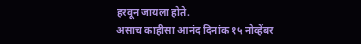हरवून जायला होते.
असाच काहीसा आनंद दिनांक १५ नोव्हेंबर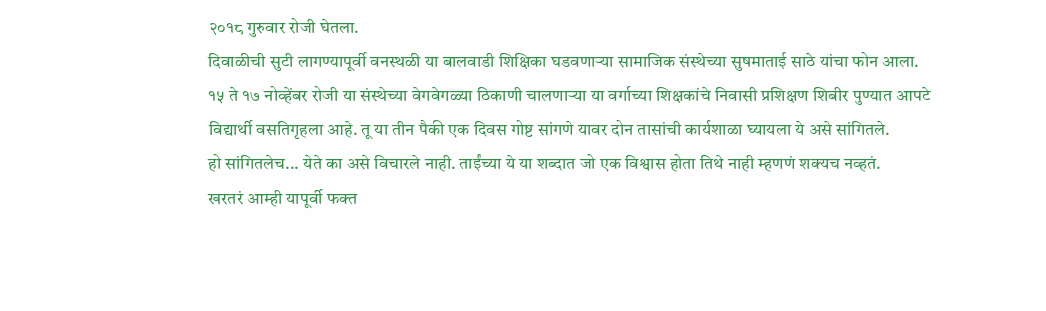२०१८ गुरुवार रोजी घेतला.
दिवाळीची सुटी लागण्यापूर्वी वनस्थळी या बालवाडी शिक्षिका घडवणाऱ्या सामाजिक संस्थेच्या सुषमाताई साठे यांचा फोन आला. १५ ते १७ नोव्हेंबर रोजी या संस्थेच्या वेगवेगळ्या ठिकाणी चालणाऱ्या या वर्गाच्या शिक्षकांचे निवासी प्रशिक्षण शिबीर पुण्यात आपटे विद्यार्थी वसतिगृहला आहे. तू या तीन पैकी एक दिवस गोष्ट सांगणे यावर दोन तासांची कार्यशाळा घ्यायला ये असे सांगितले.
हो सांगितलेच... येते का असे विचारले नाही. ताईंच्या ये या शब्दात जो एक विश्वास होता तिथे नाही म्हणणं शक्यच नव्हतं.
खरतरं आम्ही यापूर्वी फक्त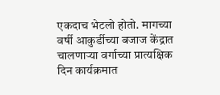एकदाच भेटलो होतो. मागच्या वर्षी आकुर्डीच्या बजाज केंद्रात चालणाऱ्या वर्गाच्या प्रात्यक्षिक दिन कार्यक्रमात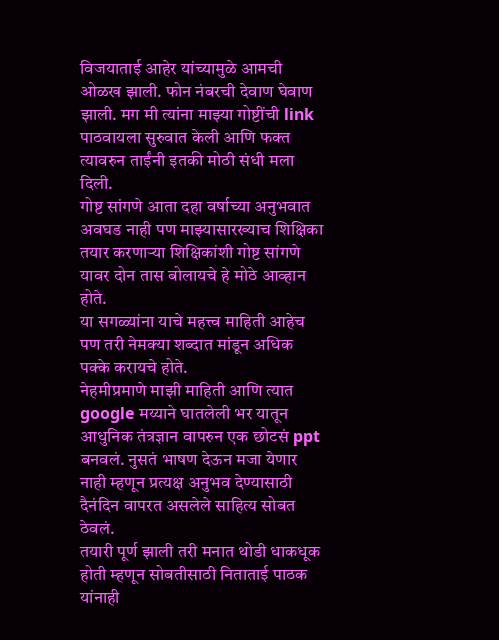विजयाताई आहेर यांच्यामुळे आमची ओळख झाली. फोन नंबरची देवाण घेवाण झाली. मग मी त्यांना माझ्या गोष्टींची link पाठवायला सुरुवात केली आणि फक्त त्यावरुन ताईंनी इतकी मोठी संधी मला दिली.
गोष्ट सांगणे आता दहा वर्षाच्या अनुभवात अवघड नाही पण माझ्यासारख्याच शिक्षिका तयार करणाऱ्या शिक्षिकांशी गोष्ट सांगणे यावर दोन तास बोलायचे हे मोठे आव्हान होते.
या सगळ्यांना याचे महत्त्व माहिती आहेच पण तरी नेमक्या शब्दात मांडून अधिक पक्के करायचे होते.
नेहमीप्रमाणे माझी माहिती आणि त्यात google मय्याने घातलेली भर यातून आधुनिक तंत्रज्ञान वापरुन एक छोटसं ppt बनवलं. नुसतं भाषण देऊन मजा येणार नाही म्हणून प्रत्यक्ष अनुभव देण्यासाठी दैनंदिन वापरत असलेले साहित्य सोबत ठेवलं.
तयारी पूर्ण झाली तरी मनात थोडी धाकधूक होती म्हणून सोबतीसाठी निताताई पाठक यांनाही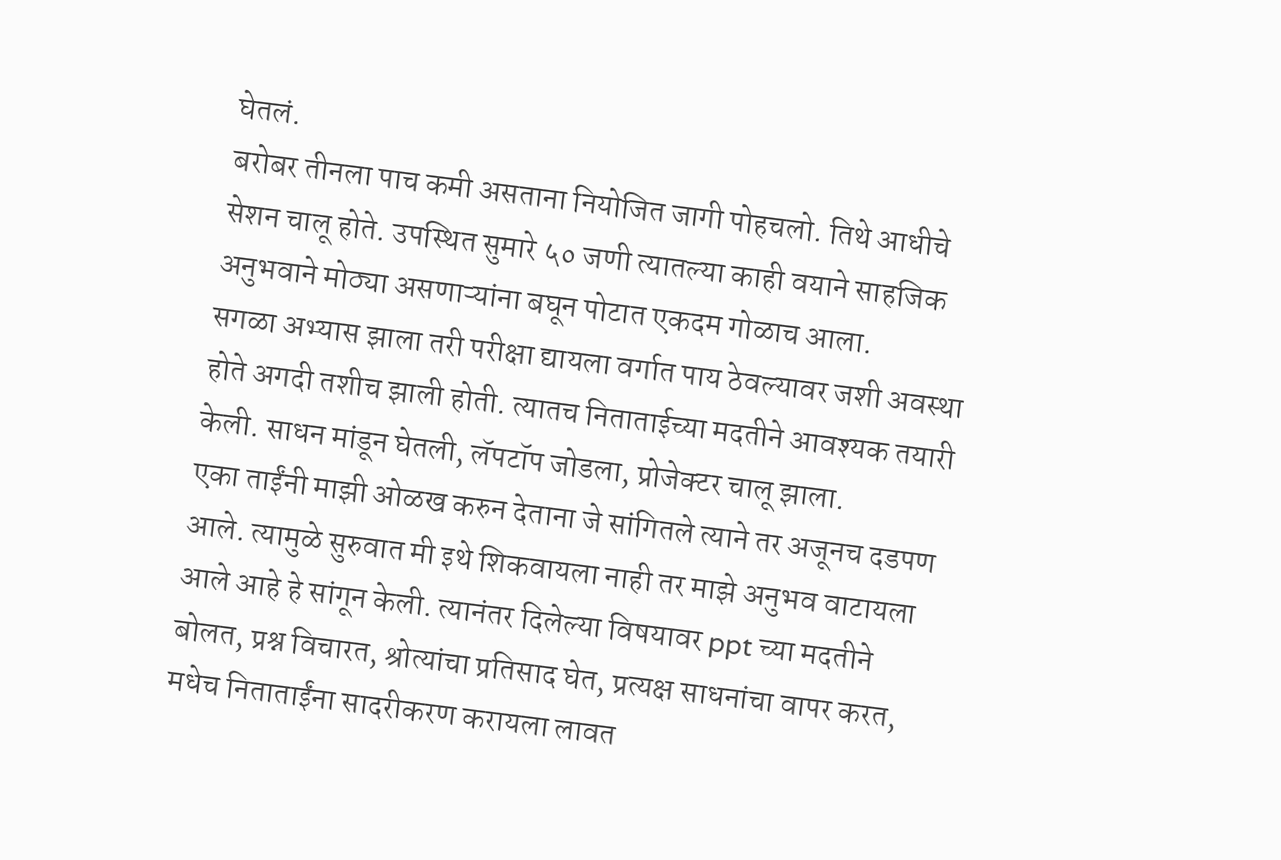घेतलं.
बरोबर तीनला पाच कमी असताना नियोजित जागी पोहचलो. तिथे आधीचे सेशन चालू होते. उपस्थित सुमारे ५० जणी त्यातल्या काही वयाने साहजिक अनुभवाने मोठ्या असणाऱ्यांना बघून पोटात एकदम गोळाच आला.
सगळा अभ्यास झाला तरी परीक्षा द्यायला वर्गात पाय ठेवल्यावर जशी अवस्था होते अगदी तशीच झाली होती. त्यातच निताताईच्या मदतीने आवश्यक तयारी केली. साधन मांडून घेतली, लॅपटॉप जोडला, प्रोजेक्टर चालू झाला.
एका ताईंनी माझी ओळख करुन देताना जे सांगितले त्याने तर अजूनच दडपण आले. त्यामुळे सुरुवात मी इथे शिकवायला नाही तर माझे अनुभव वाटायला आले आहे हे सांगून केली. त्यानंतर दिलेल्या विषयावर ppt च्या मदतीने बोलत, प्रश्न विचारत, श्रोत्यांचा प्रतिसाद घेत, प्रत्यक्ष साधनांचा वापर करत, मधेच निताताईंना सादरीकरण करायला लावत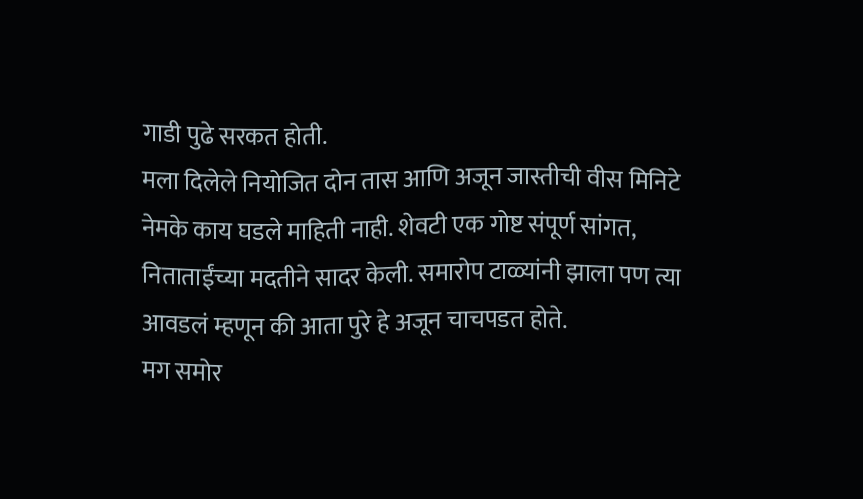गाडी पुढे सरकत होती.
मला दिलेले नियोजित दोन तास आणि अजून जास्तीची वीस मिनिटे नेमके काय घडले माहिती नाही. शेवटी एक गोष्ट संपूर्ण सांगत, निताताईंच्या मदतीने सादर केली. समारोप टाळ्यांनी झाला पण त्या आवडलं म्हणून की आता पुरे हे अजून चाचपडत होते.
मग समोर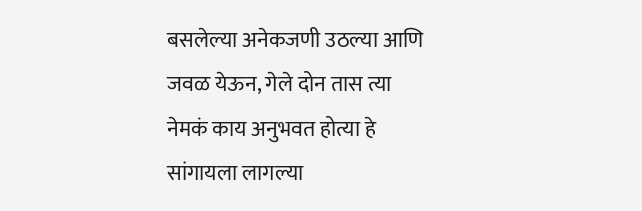बसलेल्या अनेकजणी उठल्या आणि जवळ येऊन, गेले दोन तास त्या नेमकं काय अनुभवत होत्या हे सांगायला लागल्या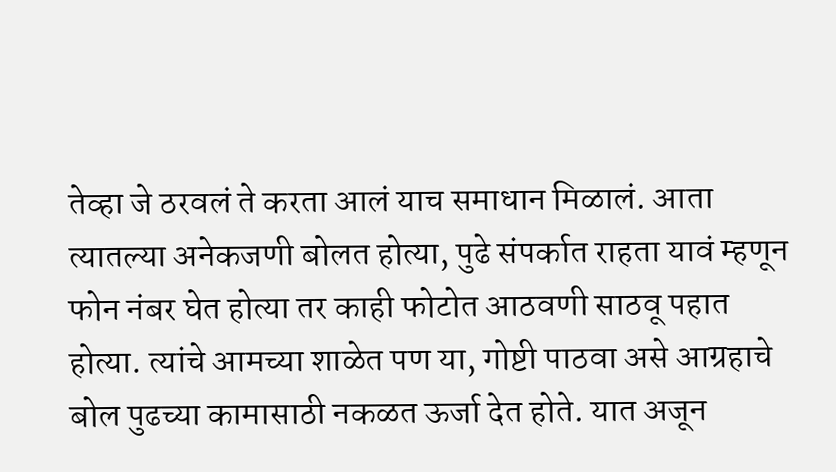तेव्हा जे ठरवलं ते करता आलं याच समाधान मिळालं. आता त्यातल्या अनेकजणी बोलत होत्या, पुढे संपर्कात राहता यावं म्हणून फोन नंबर घेत होत्या तर काही फोटोत आठवणी साठवू पहात होत्या. त्यांचे आमच्या शाळेत पण या, गोष्टी पाठवा असे आग्रहाचे बोल पुढच्या कामासाठी नकळत ऊर्जा देत होते. यात अजून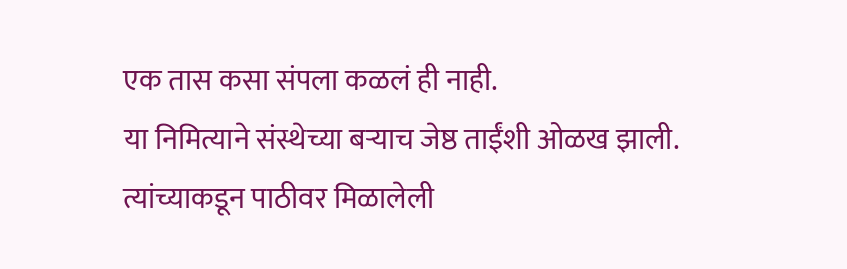एक तास कसा संपला कळलं ही नाही.
या निमित्याने संस्थेच्या बऱ्याच जेष्ठ ताईंशी ओळख झाली.
त्यांच्याकडून पाठीवर मिळालेली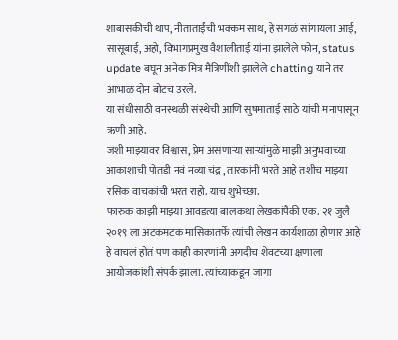शाबासकीची थाप, नीताताईंची भक्कम साथ, हे सगळं सांगायला आई, सासूबाई, अहो, विभागप्रमुख वैशालीताई यांना झालेले फोन, status update बघून अनेक मित्र मैत्रिणींशी झालेले chatting याने तर आभाळ दोन बोटच उरले.
या संधीसाठी वनस्थळी संस्थेची आणि सुषमाताई साठे यांची मनापासून ऋणी आहे.
जशी माझ्यावर विश्वास, प्रेम असणाऱ्या साऱ्यांमुळे माझी अनुभवाच्या आकाशाची पोतडी नवं नव्या चंद्र , तारकांनी भरते आहे तशीच माझ्या रसिक वाचकांची भरत राहो. याच शुभेच्छा.
फारुक काझी माझ्या आवडत्या बालकथा लेखकांपैकी एक. २१ जुलै २०१९ ला अटकमटक मासिकातर्फे त्यांची लेखन कार्यशाळा होणार आहे हे वाचलं होतं पण काही कारणांनी अगदीच शेवटच्या क्षणाला आयोजकांशी संपर्क झाला. त्यांच्याकडून जागा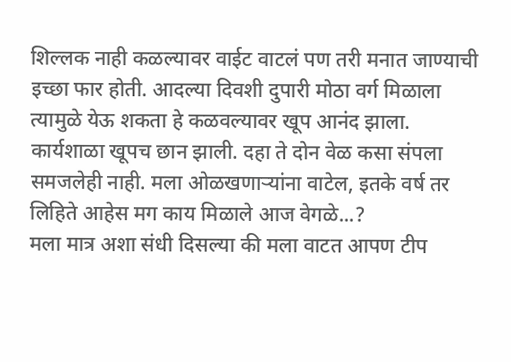शिल्लक नाही कळल्यावर वाईट वाटलं पण तरी मनात जाण्याची इच्छा फार होती. आदल्या दिवशी दुपारी मोठा वर्ग मिळाला त्यामुळे येऊ शकता हे कळवल्यावर खूप आनंद झाला.
कार्यशाळा खूपच छान झाली. दहा ते दोन वेळ कसा संपला समजलेही नाही. मला ओळखणाऱ्यांना वाटेल, इतके वर्ष तर लिहिते आहेस मग काय मिळाले आज वेगळे...?
मला मात्र अशा संधी दिसल्या की मला वाटत आपण टीप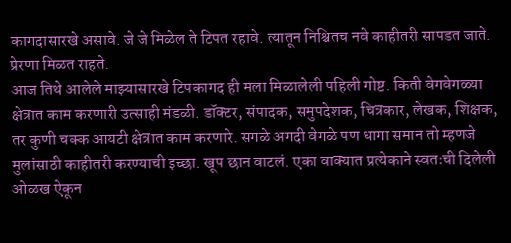कागदासारखे असावे. जे जे मिळेल ते टिपत रहावे. त्यातून निश्चितच नवे काहीतरी सापडत जाते. प्रेरणा मिळत राहते.
आज तिथे आलेले माझ्यासारखे टिपकागद ही मला मिळालेली पहिली गोष्ट. किती वेगवेगळ्या क्षेत्रात काम करणारी उत्साही मंडळी. डॉक्टर, संपादक, समुपदेशक, चित्रकार, लेखक, शिक्षक, तर कुणी चक्क आयटी क्षेत्रात काम करणारे. सगळे अगदी वेगळे पण धागा समान तो म्हणजे मुलांसाठी काहीतरी करण्याची इच्छा. खूप छान वाटलं. एका वाक्यात प्रत्येकाने स्वतःची दिलेली ओळख ऐकून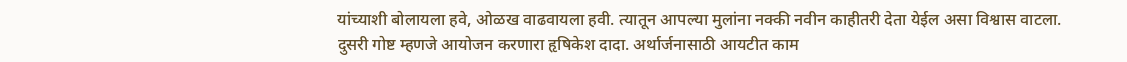यांच्याशी बोलायला हवे, ओळख वाढवायला हवी. त्यातून आपल्या मुलांना नक्की नवीन काहीतरी देता येईल असा विश्वास वाटला.
दुसरी गोष्ट म्हणजे आयोजन करणारा हृषिकेश दादा. अर्थार्जनासाठी आयटीत काम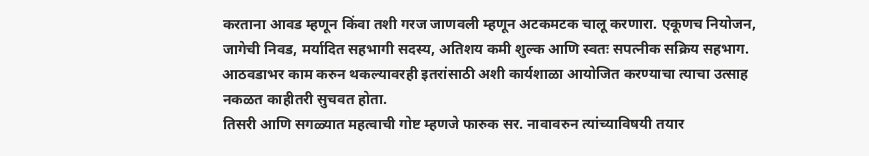करताना आवड म्हणून किंवा तशी गरज जाणवली म्हणून अटकमटक चालू करणारा. एकूणच नियोजन, जागेची निवड, मर्यादित सहभागी सदस्य, अतिशय कमी शुल्क आणि स्वतः सपत्नीक सक्रिय सहभाग. आठवडाभर काम करुन थकल्यावरही इतरांसाठी अशी कार्यशाळा आयोजित करण्याचा त्याचा उत्साह नकळत काहीतरी सुचवत होता.
तिसरी आणि सगळ्यात महत्वाची गोष्ट म्हणजे फारुक सर. नावावरुन त्यांच्याविषयी तयार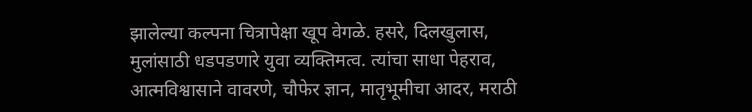झालेल्या कल्पना चित्रापेक्षा खूप वेगळे. हसरे, दिलखुलास, मुलांसाठी धडपडणारे युवा व्यक्तिमत्व. त्यांचा साधा पेहराव, आत्मविश्वासाने वावरणे, चौफेर ज्ञान, मातृभूमीचा आदर, मराठी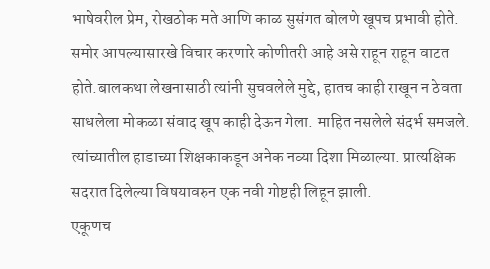भाषेवरील प्रेम, रोखठोक मते आणि काळ सुसंगत बोलणे खूपच प्रभावी होते. समोर आपल्यासारखे विचार करणारे कोणीतरी आहे असे राहून राहून वाटत होते.बालकथा लेखनासाठी त्यांनी सुचवलेले मुद्दे, हातच काही राखून न ठेवता साधलेला मोकळा संवाद खूप काही देऊन गेला. माहित नसलेले संदर्भ समजले. त्यांच्यातील हाडाच्या शिक्षकाकडून अनेक नव्या दिशा मिळाल्या. प्रात्यक्षिक सदरात दिलेल्या विषयावरुन एक नवी गोष्टही लिहून झाली.
एकूणच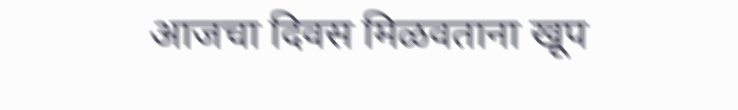आजचा दिवस मिळवताना खूप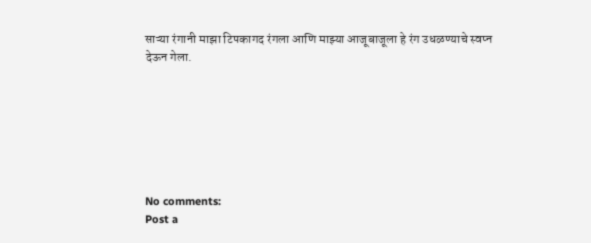साऱ्या रंगानी माझा टिपकागद रंगला आणि माझ्या आजूबाजूला हे रंग उधळण्याचे स्वप्न
देऊन गेला.







No comments:
Post a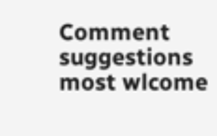Comment
suggestions most wlcome